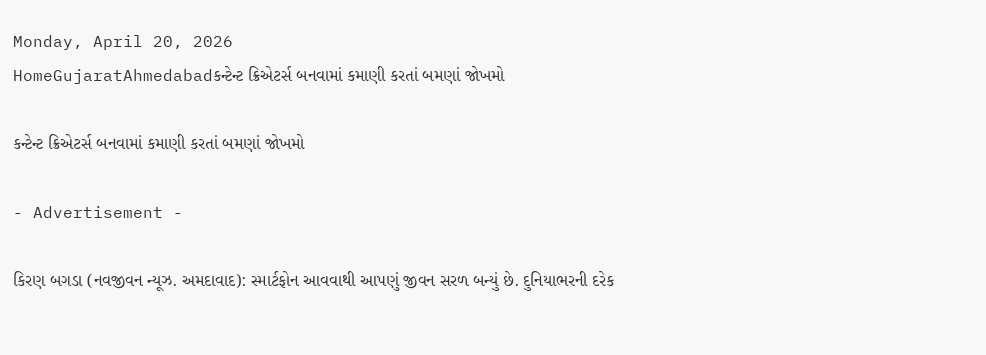Monday, April 20, 2026
HomeGujaratAhmedabadકન્ટેન્ટ ક્રિએટર્સ બનવામાં કમાણી કરતાં બમણાં જોખમો

કન્ટેન્ટ ક્રિએટર્સ બનવામાં કમાણી કરતાં બમણાં જોખમો

- Advertisement -

કિરણ બગડા (નવજીવન ન્યૂઝ. અમદાવાદ): સ્માર્ટફોન આવવાથી આપણું જીવન સરળ બન્યું છે. દુનિયાભરની દરેક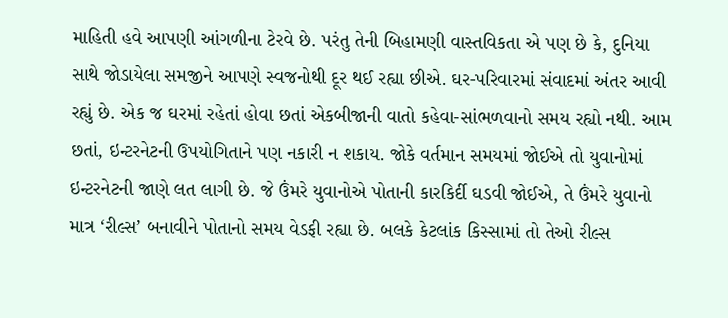માહિતી હવે આપણી આંગળીના ટેરવે છે. પરંતુ તેની બિહામણી વાસ્તવિકતા એ પણ છે કે, દુનિયા સાથે જોડાયેલા સમજીને આપણે સ્વજનોથી દૂર થઈ રહ્યા છીએ. ઘર-પરિવારમાં સંવાદમાં અંતર આવી રહ્યું છે. એક જ ઘરમાં રહેતાં હોવા છતાં એકબીજાની વાતો કહેવા-સાંભળવાનો સમય રહ્યો નથી. આમ છતાં, ઇન્ટરનેટની ઉપયોગિતાને પણ નકારી ન શકાય. જોકે વર્તમાન સમયમાં જોઈએ તો યુવાનોમાં ઇન્ટરનેટની જાણે લત લાગી છે. જે ઉંમરે યુવાનોએ પોતાની કારકિર્દી ઘડવી જોઈએ, તે ઉંમરે યુવાનો માત્ર ‘રીલ્સ’ બનાવીને પોતાનો સમય વેડફી રહ્યા છે. બલકે કેટલાંક કિસ્સામાં તો તેઓ રીલ્સ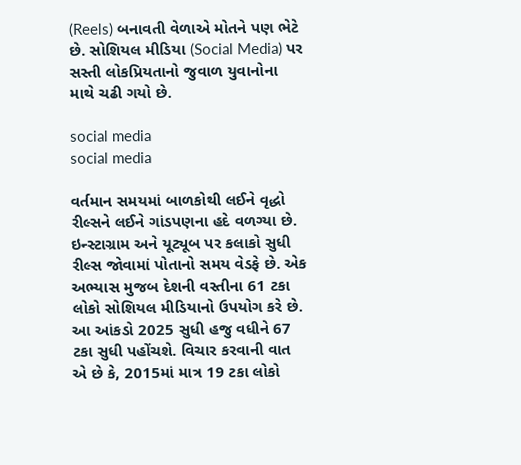(Reels) બનાવતી વેળાએ મોતને પણ ભેટે છે. સોશિયલ મીડિયા (Social Media) પર સસ્તી લોકપ્રિયતાનો જુવાળ યુવાનોના માથે ચઢી ગયો છે.

social media
social media

વર્તમાન સમયમાં બાળકોથી લઈને વૃદ્ધો રીલ્સને લઈને ગાંડપણના હદે વળગ્યા છે. ઇન્સ્ટાગ્રામ અને યૂટ્યૂબ પર કલાકો સુધી રીલ્સ જોવામાં પોતાનો સમય વેડફે છે. એક અભ્યાસ મુજબ દેશની વસ્તીના 61 ટકા લોકો સોશિયલ મીડિયાનો ઉપયોગ કરે છે. આ આંકડો 2025 સુધી હજુ વધીને 67 ટકા સુધી પહોંચશે. વિચાર કરવાની વાત એ છે કે, 2015માં માત્ર 19 ટકા લોકો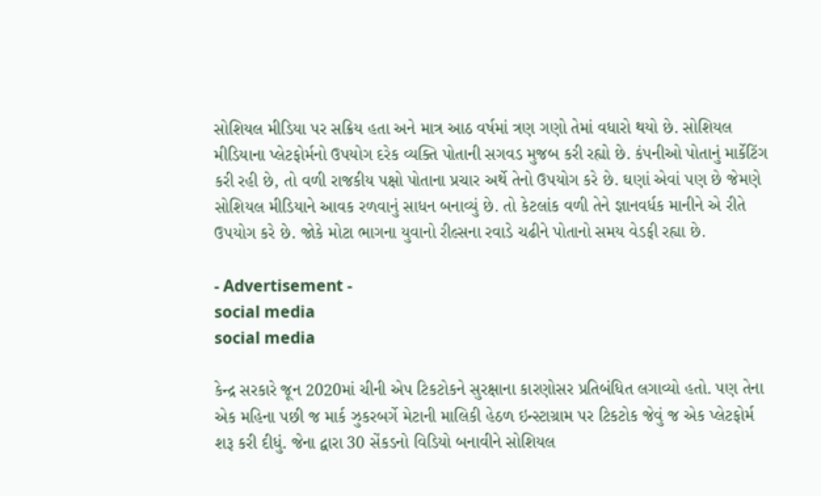સોશિયલ મીડિયા પર સક્રિય હતા અને માત્ર આઠ વર્ષમાં ત્રણ ગણો તેમાં વધારો થયો છે. સોશિયલ મીડિયાના પ્લેટફોર્મનો ઉપયોગ દરેક વ્યક્તિ પોતાની સગવડ મુજબ કરી રહ્યો છે. કંપનીઓ પોતાનું માર્કેટિંગ કરી રહી છે, તો વળી રાજકીય પક્ષો પોતાના પ્રચાર અર્થે તેનો ઉપયોગ કરે છે. ઘણાં એવાં પણ છે જેમણે સોશિયલ મીડિયાને આવક રળવાનું સાધન બનાવ્યું છે. તો કેટલાંક વળી તેને જ્ઞાનવર્ધક માનીને એ રીતે ઉપયોગ કરે છે. જોકે મોટા ભાગના યુવાનો રીલ્સના રવાડે ચઢીને પોતાનો સમય વેડફી રહ્યા છે.

- Advertisement -
social media
social media

કેન્દ્ર સરકારે જૂન 2020માં ચીની એપ ટિકટોકને સુરક્ષાના કારણોસર પ્રતિબંધિત લગાવ્યો હતો. પણ તેના એક મહિના પછી જ માર્ક ઝુકરબર્ગે મેટાની માલિકી હેઠળ ઇન્સ્ટાગ્રામ પર ટિકટોક જેવું જ એક પ્લેટફોર્મ શરૂ કરી દીધું. જેના દ્વારા 30 સેંકડનો વિડિયો બનાવીને સોશિયલ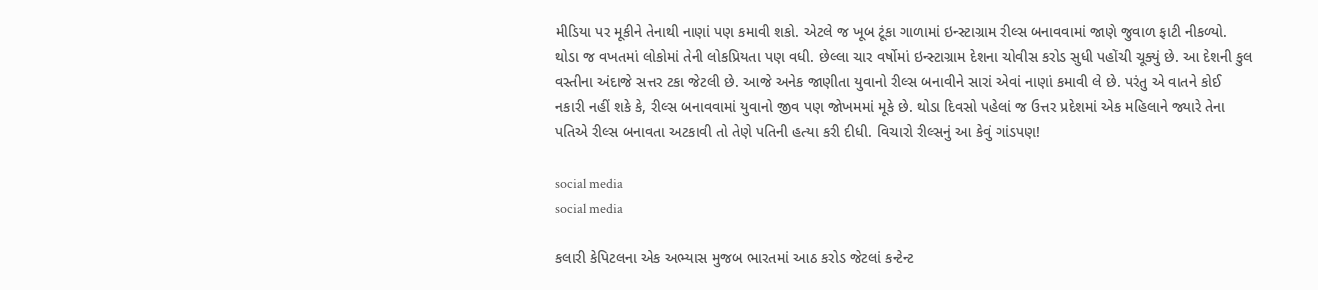મીડિયા પર મૂકીને તેનાથી નાણાં પણ કમાવી શકો. એટલે જ ખૂબ ટૂંકા ગાળામાં ઇન્સ્ટાગ્રામ રીલ્સ બનાવવામાં જાણે જુવાળ ફાટી નીકળ્યો. થોડા જ વખતમાં લોકોમાં તેની લોકપ્રિયતા પણ વધી. છેલ્લા ચાર વર્ષોમાં ઇન્સ્ટાગ્રામ દેશના ચોવીસ કરોડ સુધી પહોંચી ચૂક્યું છે. આ દેશની કુલ વસ્તીના અંદાજે સત્તર ટકા જેટલી છે. આજે અનેક જાણીતા યુવાનો રીલ્સ બનાવીને સારાં એવાં નાણાં કમાવી લે છે. પરંતુ એ વાતને કોઈ નકારી નહીં શકે કે, રીલ્સ બનાવવામાં યુવાનો જીવ પણ જોખમમાં મૂકે છે. થોડા દિવસો પહેલાં જ ઉત્તર પ્રદેશમાં એક મહિલાને જ્યારે તેના પતિએ રીલ્સ બનાવતા અટકાવી તો તેણે પતિની હત્યા કરી દીધી. વિચારો રીલ્સનું આ કેવું ગાંડપણ!

social media
social media

કલારી કેપિટલના એક અભ્યાસ મુજબ ભારતમાં આઠ કરોડ જેટલાં કન્ટેન્ટ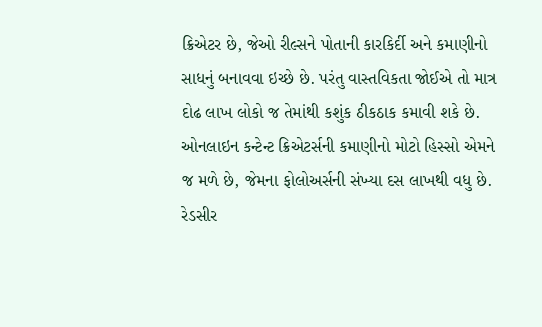ક્રિએટર છે, જેઓ રીલ્સને પોતાની કારકિર્દી અને કમાણીનો સાધનું બનાવવા ઇચ્છે છે. પરંતુ વાસ્તવિકતા જોઈએ તો માત્ર દોઢ લાખ લોકો જ તેમાંથી કશુંક ઠીકઠાક કમાવી શકે છે. ઓનલાઇન કન્ટેન્ટ ક્રિએટર્સની કમાણીનો મોટો હિસ્સો એમને જ મળે છે, જેમના ફોલોઅર્સની સંખ્યા દસ લાખથી વધુ છે. રેડસીર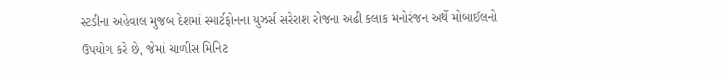સ્ટડીના અહેવાલ મુજબ દેશમાં સ્માર્ટફોનના યુઝર્સ સરેરાશ રોજના અઢી કલાક મનોરંજન અર્થે મોબાઈલનો ઉપયોગ કરે છે, જેમાં ચાળીસ મિનિટ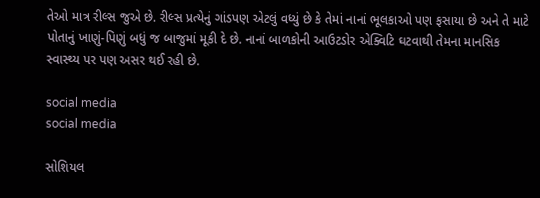તેઓ માત્ર રીલ્સ જુએ છે. રીલ્સ પ્રત્યેનું ગાંડપણ એટલું વધ્યું છે કે તેમાં નાનાં ભૂલકાઓ પણ ફસાયા છે અને તે માટે પોતાનું ખાણું-પિણું બધું જ બાજુમાં મૂકી દે છે. નાનાં બાળકોની આઉટડોર એક્વિટિ ઘટવાથી તેમના માનસિક સ્વાસ્થ્ય પર પણ અસર થઈ રહી છે.

social media
social media

સોશિયલ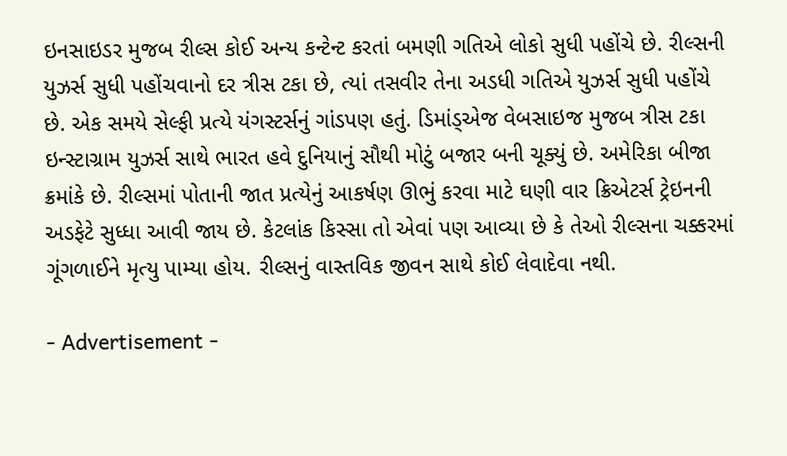ઇનસાઇડર મુજબ રીલ્સ કોઈ અન્ય કન્ટેન્ટ કરતાં બમણી ગતિએ લોકો સુધી પહોંચે છે. રીલ્સની યુઝર્સ સુધી પહોંચવાનો દર ત્રીસ ટકા છે, ત્યાં તસવીર તેના અડધી ગતિએ યુઝર્સ સુધી પહોંચે છે. એક સમયે સેલ્ફી પ્રત્યે યંગસ્ટર્સનું ગાંડપણ હતું. ડિમાંડ્એજ વેબસાઇજ મુજબ ત્રીસ ટકા ઇન્સ્ટાગ્રામ યુઝર્સ સાથે ભારત હવે દુનિયાનું સૌથી મોટું બજાર બની ચૂક્યું છે. અમેરિકા બીજા ક્રમાંકે છે. રીલ્સમાં પોતાની જાત પ્રત્યેનું આકર્ષણ ઊભું કરવા માટે ઘણી વાર ક્રિએટર્સ ટ્રેઇનની અડફેટે સુધ્ધા આવી જાય છે. કેટલાંક કિસ્સા તો એવાં પણ આવ્યા છે કે તેઓ રીલ્સના ચક્કરમાં ગૂંગળાઈને મૃત્યુ પામ્યા હોય. રીલ્સનું વાસ્તવિક જીવન સાથે કોઈ લેવાદેવા નથી.

- Advertisement -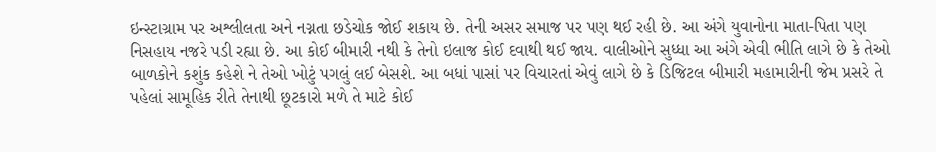ઇન્સ્ટાગ્રામ પર અશ્લીલતા અને નગ્નતા છડેચોક જોઈ શકાય છે. તેની અસર સમાજ પર પણ થઈ રહી છે. આ અંગે યુવાનોના માતા-પિતા પણ નિસહાય નજરે પડી રહ્યા છે. આ કોઈ બીમારી નથી કે તેનો ઇલાજ કોઈ દવાથી થઈ જાય. વાલીઓને સુધ્ધા આ અંગે એવી ભીતિ લાગે છે કે તેઓ બાળકોને કશુંક કહેશે ને તેઓ ખોટું પગલું લઈ બેસશે. આ બધાં પાસાં પર વિચારતાં એવું લાગે છે કે ડિજિટલ બીમારી મહામારીની જેમ પ્રસરે તે પહેલાં સામૂહિક રીતે તેનાથી છૂટકારો મળે તે માટે કોઈ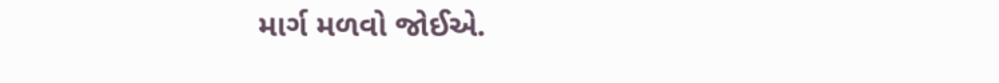માર્ગ મળવો જોઈએ.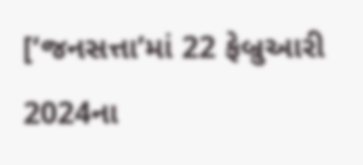[‘જનસત્તા’માં 22 ફેબ્રુઆરી 2024ના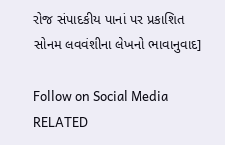રોજ સંપાદકીય પાનાં પર પ્રકાશિત સોનમ લવવંશીના લેખનો ભાવાનુવાદ]

Follow on Social Media
RELATED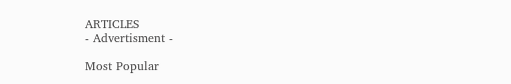ARTICLES
- Advertisment -

Most Popular